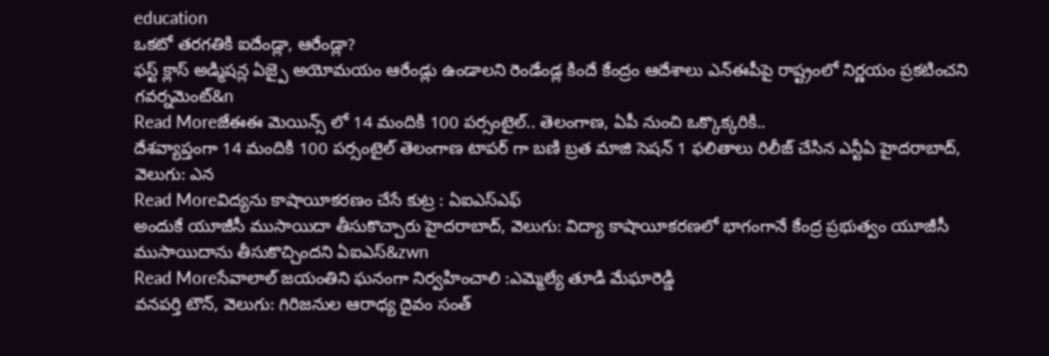education
ఒకటో తరగతికి ఐదేండ్లా, ఆరేండ్లా?
ఫస్ట్ క్లాస్ అడ్మిషన్ల ఏజ్పై అయోమయం ఆరేండ్లు ఉండాలని రెండేండ్ల కిందే కేంద్రం ఆదేశాలు ఎన్ఈపీపై రాష్ట్రంలో నిర్ణయం ప్రకటించని గవర్నమెంట్&n
Read Moreజేఈఈ మెయిన్స్ లో 14 మందికి 100 పర్సంటైల్.. తెలంగాణ, ఏపీ నుంచి ఒక్కొక్కరికి..
దేశవ్యాప్తంగా 14 మందికి 100 పర్సంటైల్ తెలంగాణ టాపర్ గా బణి బ్రత మాజి సెషన్ 1 ఫలితాలు రిలీజ్ చేసిన ఎన్టీఏ హైదరాబాద్, వెలుగు: ఎన
Read Moreవిద్యను కాషాయీకరణం చేసే కుట్ర : ఏఐఎస్ఎఫ్
అందుకే యూజీసీ ముసాయిదా తీసుకొచ్చారు హైదరాబాద్, వెలుగు: విద్యా కాషాయీకరణలో భాగంగానే కేంద్ర ప్రభుత్వం యూజీసీ ముసాయిదాను తీసుకొచ్చిందని ఏఐఎస్&zwn
Read Moreసేవాలాల్ జయంతిని ఘనంగా నిర్వహించాలి :ఎమ్మెల్యే తూడి మేఘారెడ్డి
వనపర్తి టౌన్, వెలుగు: గిరిజనుల ఆరాధ్య దైవం సంత్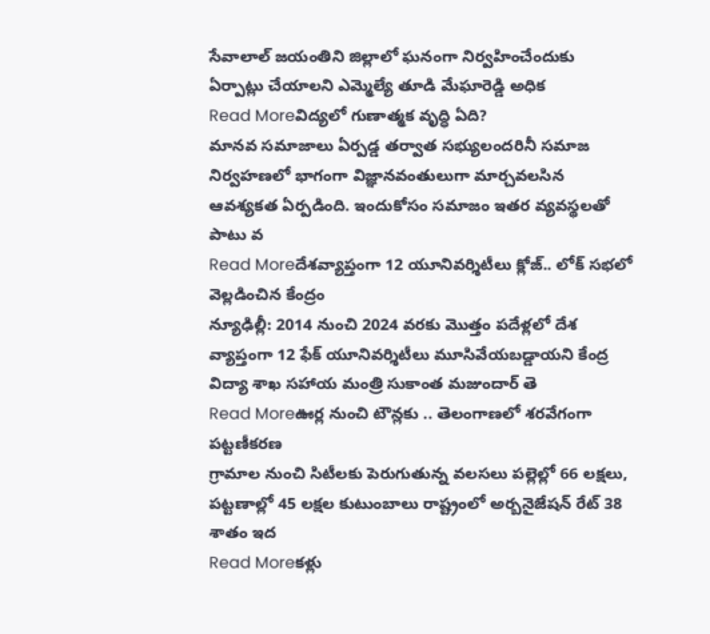సేవాలాల్ జయంతిని జిల్లాలో ఘనంగా నిర్వహించేందుకు ఏర్పాట్లు చేయాలని ఎమ్మెల్యే తూడి మేఘారెడ్డి అధిక
Read Moreవిద్యలో గుణాత్మక వృద్ధి ఏది?
మానవ సమాజాలు ఏర్పడ్డ తర్వాత సభ్యులందరినీ సమాజ నిర్వహణలో భాగంగా విజ్ఞానవంతులుగా మార్చవలసిన ఆవశ్యకత ఏర్పడింది. ఇందుకోసం సమాజం ఇతర వ్యవస్థలతో పాటు వ
Read Moreదేశవ్యాప్తంగా 12 యూనివర్శిటీలు క్లోజ్.. లోక్ సభలో వెల్లడించిన కేంద్రం
న్యూఢిల్లీ: 2014 నుంచి 2024 వరకు మొత్తం పదేళ్లలో దేశ వ్యాప్తంగా 12 ఫేక్ యూనివర్శిటీలు మూసివేయబడ్డాయని కేంద్ర విద్యా శాఖ సహాయ మంత్రి సుకాంత మజుందార్ తె
Read Moreఊర్ల నుంచి టౌన్లకు .. తెలంగాణలో శరవేగంగా పట్టణీకరణ
గ్రామాల నుంచి సిటీలకు పెరుగుతున్న వలసలు పల్లెల్లో 66 లక్షలు, పట్టణాల్లో 45 లక్షల కుటుంబాలు రాష్ట్రంలో అర్బనైజేషన్ రేట్ 38 శాతం ఇద
Read Moreకళ్లు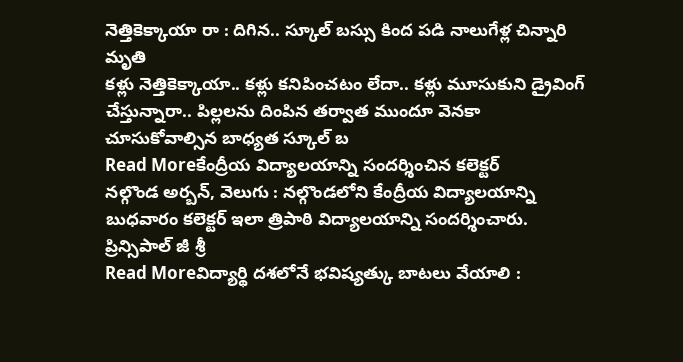నెత్తికెక్కాయా రా : దిగిన.. స్కూల్ బస్సు కింద పడి నాలుగేళ్ల చిన్నారి మృతి
కళ్లు నెత్తికెక్కాయా.. కళ్లు కనిపించటం లేదా.. కళ్లు మూసుకుని డ్రైవింగ్ చేస్తున్నారా.. పిల్లలను దింపిన తర్వాత ముందూ వెనకా చూసుకోవాల్సిన బాధ్యత స్కూల్ బ
Read Moreకేంద్రీయ విద్యాలయాన్ని సందర్శించిన కలెక్టర్
నల్గొండ అర్బన్, వెలుగు : నల్గొండలోని కేంద్రీయ విద్యాలయాన్ని బుధవారం కలెక్టర్ ఇలా త్రిపాఠి విద్యాలయాన్ని సందర్శించారు. ప్రిన్సిపాల్ జీ శ్రీ
Read Moreవిద్యార్థి దశలోనే భవిష్యత్కు బాటలు వేయాలి :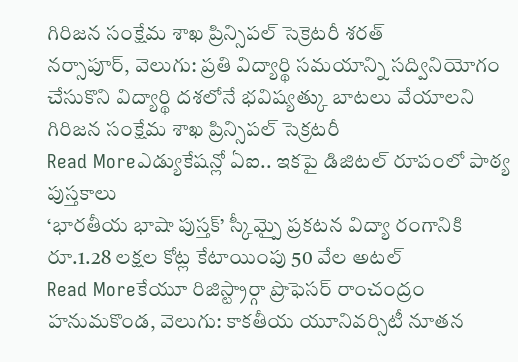గిరిజన సంక్షేమ శాఖ ప్రిన్సిపల్ సెక్రెటరీ శరత్
నర్సాపూర్, వెలుగు: ప్రతి విద్యార్థి సమయాన్ని సద్వినియోగం చేసుకొని విద్యార్థి దశలోనే భవిష్యత్కు బాటలు వేయాలని గిరిజన సంక్షేమ శాఖ ప్రిన్సిపల్ సెక్రటరీ
Read Moreఎడ్యుకేషన్లో ఏఐ.. ఇకపై డిజిటల్ రూపంలో పాఠ్య పుస్తకాలు
‘భారతీయ భాషా పుస్తక్’ స్కీమ్పై ప్రకటన విద్యా రంగానికి రూ.1.28 లక్షల కోట్ల కేటాయింపు 50 వేల అటల్
Read Moreకేయూ రిజిస్ట్రార్గా ప్రొఫెసర్ రాంచంద్రం
హనుమకొండ, వెలుగు: కాకతీయ యూనివర్సిటీ నూతన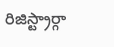రిజిస్ట్రార్గా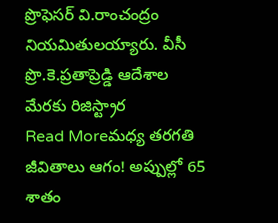ప్రొఫెసర్ వి.రాంచంద్రం నియమితులయ్యారు. వీసీ ప్రొ.కె.ప్రతాప్రెడ్డి ఆదేశాల మేరకు రిజిస్ట్రార
Read Moreమధ్య తరగతి జీవితాలు ఆగం! అప్పుల్లో 65 శాతం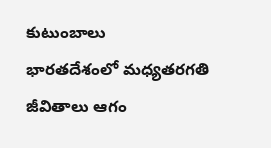కుటుంబాలు
భారతదేశంలో మధ్యతరగతి జీవితాలు ఆగం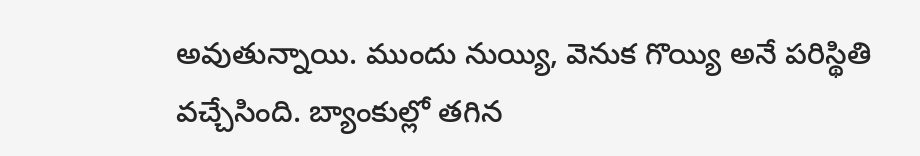అవుతున్నాయి. ముందు నుయ్యి, వెనుక గొయ్యి అనే పరిస్థితి వచ్చేసింది. బ్యాంకుల్లో తగిన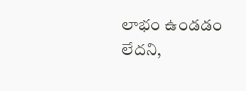లాభం ఉండడం లేదని,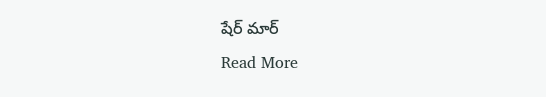షేర్ మార్
Read More